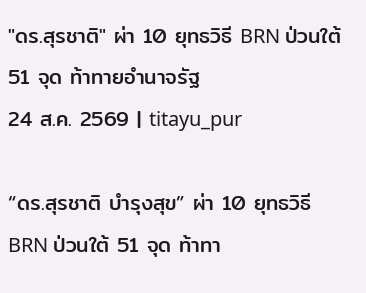"ดร.สุรชาติ" ผ่า 10 ยุทธวิธี BRN ป่วนใต้ 51 จุด ท้าทายอำนาจรัฐ
24 ส.ค. 2569 | titayu_pur

“ดร.สุรชาติ บำรุงสุข” ผ่า 10 ยุทธวิธี BRN ป่วนใต้ 51 จุด ท้าทา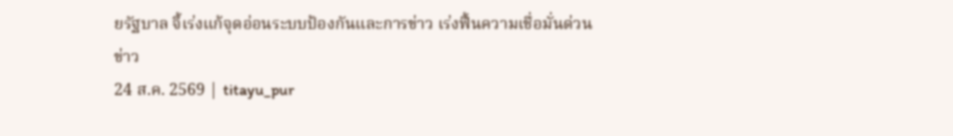ยรัฐบาล จี้เร่งแก้จุดอ่อนระบบป้องกันและการข่าว เร่งฟื้นความเชื่อมั่นด่วน
ข่าว
24 ส.ค. 2569 | titayu_pur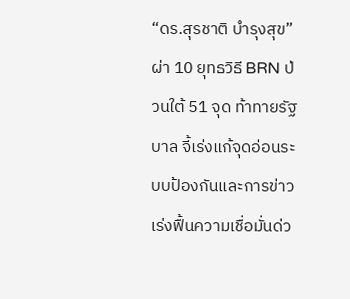“ดร.สุรชาติ บำรุงสุข” ผ่า 10 ยุทธวิธี BRN ป่วนใต้ 51 จุด ท้าทายรัฐบาล จี้เร่งแก้จุดอ่อนระบบป้องกันและการข่าว เร่งฟื้นความเชื่อมั่นด่ว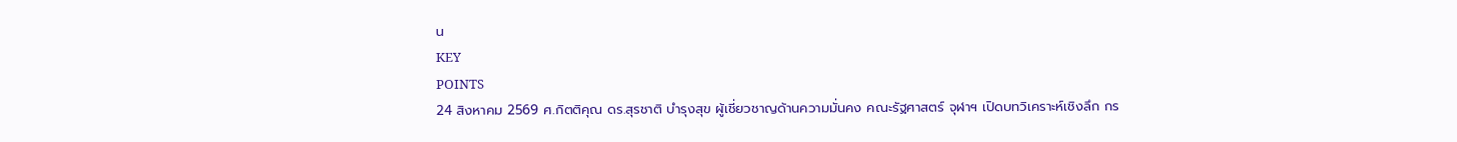น
KEY
POINTS
24 สิงหาคม 2569 ศ.กิตติคุณ ดร.สุรชาติ บำรุงสุข ผู้เชี่ยวชาญด้านความมั่นคง คณะรัฐศาสตร์ จุฬาฯ เปิดบทวิเคราะห์เชิงลึก กร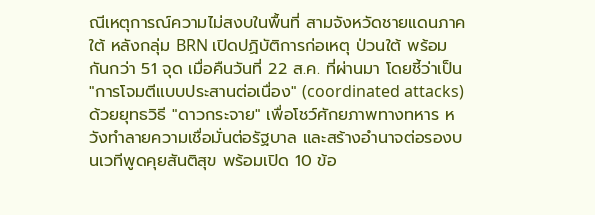ณีเหตุการณ์ความไม่สงบในพื้นที่ สามจังหวัดชายแดนภาคใต้ หลังกลุ่ม BRN เปิดปฏิบัติการก่อเหตุ ป่วนใต้ พร้อมกันกว่า 51 จุด เมื่อคืนวันที่ 22 ส.ค. ที่ผ่านมา โดยชี้ว่าเป็น "การโจมตีแบบประสานต่อเนื่อง" (coordinated attacks) ด้วยยุทธวิธี "ดาวกระจาย" เพื่อโชว์ศักยภาพทางทหาร หวังทำลายความเชื่อมั่นต่อรัฐบาล และสร้างอำนาจต่อรองบนเวทีพูดคุยสันติสุข พร้อมเปิด 10 ข้อ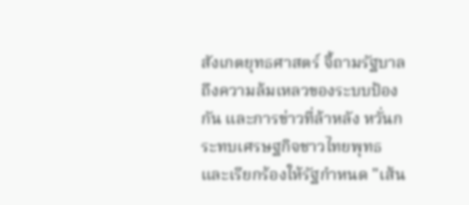สังเกตยุทธศาสตร์ จี้ถามรัฐบาลถึงความล้มเหลวของระบบป้องกัน และการข่าวที่ล้าหลัง หวั่นกระทบเศรษฐกิจชาวไทยพุทธ และเรียกร้องให้รัฐกำหนด "เส้น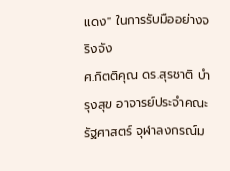แดง" ในการรับมืออย่างจริงจัง
ศ.กิตติคุณ ดร.สุรชาติ บำรุงสุข อาจารย์ประจำคณะรัฐศาสตร์ จุฬาลงกรณ์ม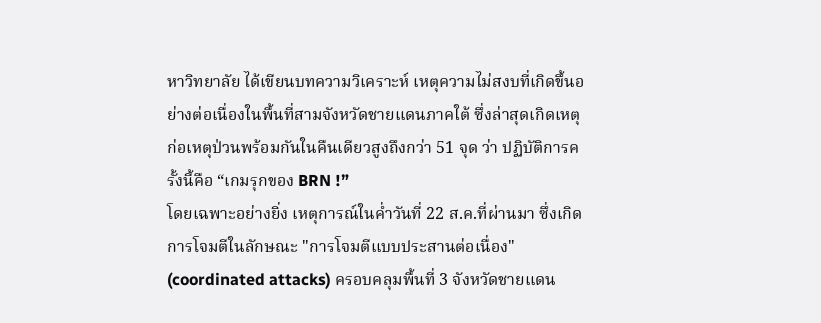หาวิทยาลัย ได้เขียนบทความวิเคราะห์ เหตุความไม่สงบที่เกิดขึ้นอย่างต่อเนื่องในพื้นที่สามจังหวัดชายแดนภาคใต้ ซึ่งล่าสุดเกิดเหตุก่อเหตุป่วนพร้อมกันในคืนเดียวสูงถึงกว่า 51 จุด ว่า ปฏิบัติการครั้งนี้คือ “เกมรุกของ BRN !”
โดยเฉพาะอย่างยิ่ง เหตุการณ์ในค่ำวันที่ 22 ส.ค.ที่ผ่านมา ซึ่งเกิดการโจมตีในลักษณะ "การโจมตีแบบประสานต่อเนื่อง" (coordinated attacks) ครอบคลุมพื้นที่ 3 จังหวัดชายแดน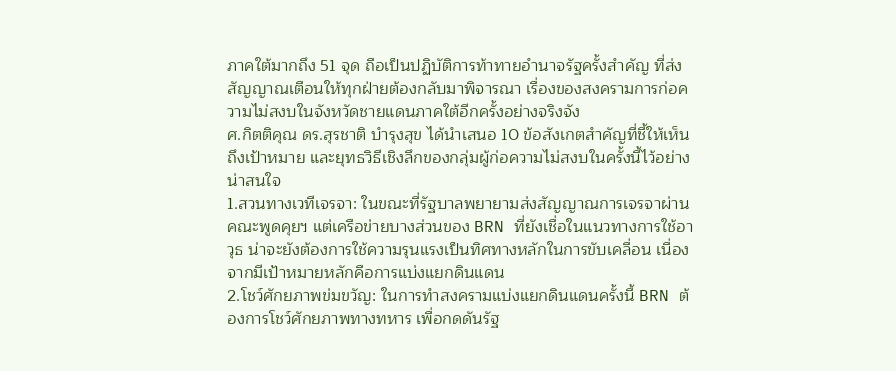ภาคใต้มากถึง 51 จุด ถือเป็นปฏิบัติการท้าทายอำนาจรัฐครั้งสำคัญ ที่ส่งสัญญาณเตือนให้ทุกฝ่ายต้องกลับมาพิจารณา เรื่องของสงครามการก่อความไม่สงบในจังหวัดชายแดนภาคใต้อีกครั้งอย่างจริงจัง
ศ.กิตติคุณ ดร.สุรชาติ บำรุงสุข ได้นำเสนอ 10 ข้อสังเกตสำคัญที่ชี้ให้เห็นถึงเป้าหมาย และยุทธวิธีเชิงลึกของกลุ่มผู้ก่อความไม่สงบในครั้งนี้ไว้อย่างน่าสนใจ
1.สวนทางเวทีเจรจา: ในขณะที่รัฐบาลพยายามส่งสัญญาณการเจรจาผ่านคณะพูดคุยฯ แต่เครือข่ายบางส่วนของ BRN ที่ยังเชื่อในแนวทางการใช้อาวุธ น่าจะยังต้องการใช้ความรุนแรงเป็นทิศทางหลักในการขับเคลื่อน เนื่องจากมีเป้าหมายหลักคือการแบ่งแยกดินแดน
2.โชว์ศักยภาพข่มขวัญ: ในการทำสงครามแบ่งแยกดินแดนครั้งนี้ BRN ต้องการโชว์ศักยภาพทางทหาร เพื่อกดดันรัฐ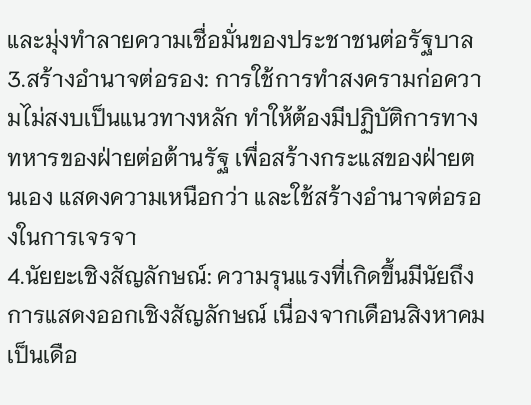และมุ่งทำลายความเชื่อมั่นของประชาชนต่อรัฐบาล
3.สร้างอำนาจต่อรอง: การใช้การทำสงครามก่อความไม่สงบเป็นแนวทางหลัก ทำให้ต้องมีปฏิบัติการทางทหารของฝ่ายต่อต้านรัฐ เพื่อสร้างกระแสของฝ่ายตนเอง แสดงความเหนือกว่า และใช้สร้างอำนาจต่อรองในการเจรจา
4.นัยยะเชิงสัญลักษณ์: ความรุนแรงที่เกิดขึ้นมีนัยถึงการแสดงออกเชิงสัญลักษณ์ เนื่องจากเดือนสิงหาคมเป็นเดือ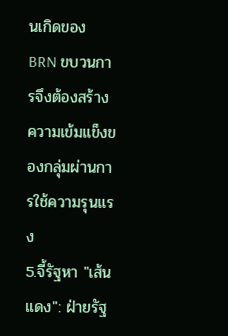นเกิดของ BRN ขบวนการจึงต้องสร้างความเข้มแข็งของกลุ่มผ่านการใช้ความรุนแรง
5.จี้รัฐหา "เส้นแดง": ฝ่ายรัฐ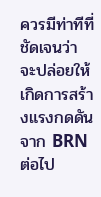ควรมีท่าทีที่ชัดเจนว่า จะปล่อยให้เกิดการสร้างแรงกดดันจาก BRN ต่อไป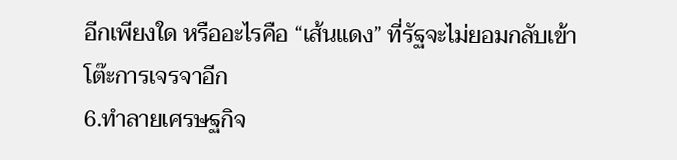อีกเพียงใด หรืออะไรคือ “เส้นแดง” ที่รัฐจะไม่ยอมกลับเข้าโต๊ะการเจรจาอีก
6.ทำลายเศรษฐกิจ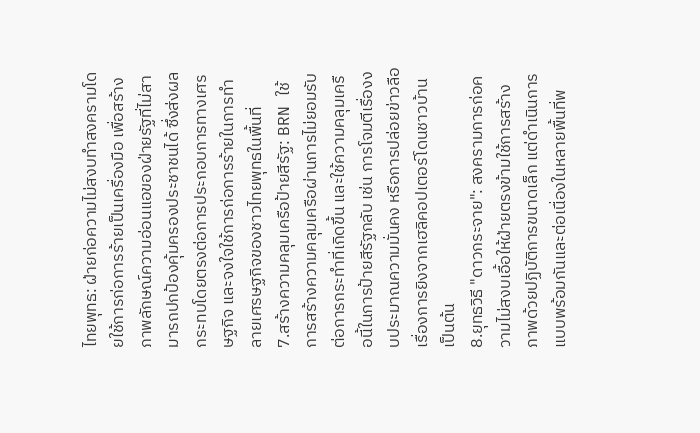ไทยพุทธ: ฝ่ายก่อความไม่สงบทำสงครามโดยใช้การก่อการร้ายเป็นเครื่องมือ เพื่อสร้างภาพลักษณ์ความอ่อนแอของฝ่ายรัฐที่ไม่สามารถปกป้องคุ้มครองประชาชนได้ ซึ่งส่งผลกระทบโดยตรงต่อการประกอบการทางเศรษฐกิจ และจงใจใช้การก่อการร้ายในการทำลายเศรษฐกิจของชาวไทยพุทธในพื้นที่
7.สร้างความคลุมเครือป้ายสีรัฐ: BRN ใช้การสร้างความคลุมเครือผ่านการไม่ยอมรับต่อการกระทำที่เกิดขึ้น และใช้ความคลุมเครือนี้ในการป้ายสีรัฐกลับ เช่น การโจมตีเรื่องงบประมาณความมั่นคง หรือการปล่อยข่าวลือเรื่องการยิงจากเฮลิคอปเตอร์โดนชาวบ้าน เป็นต้น
8.ยุทธวิธี "ดาวกระจาย": สงครามการก่อความไม่สงบเอื้อให้ฝ่ายตรงข้ามใช้การสร้างภาพด้วยปฏิบัติการขนาดเล็ก แต่ดำเนินการแบบพร้อมกันและต่อเนื่องในหลายพื้นที่พ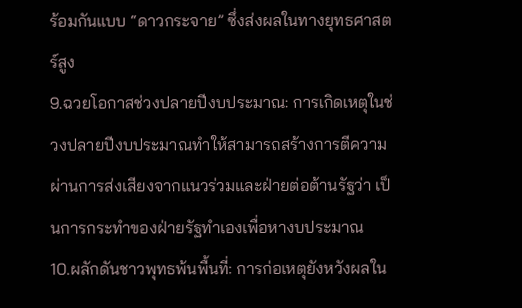ร้อมกันแบบ “ดาวกระจาย” ซึ่งส่งผลในทางยุทธศาสตร์สูง
9.ฉวยโอกาสช่วงปลายปีงบประมาณ: การเกิดเหตุในช่วงปลายปีงบประมาณทำให้สามารถสร้างการตีความผ่านการส่งเสียงจากแนวร่วมและฝ่ายต่อต้านรัฐว่า เป็นการกระทำของฝ่ายรัฐทำเองเพื่อหางบประมาณ
10.ผลักดันชาวพุทธพ้นพื้นที่: การก่อเหตุยังหวังผลใน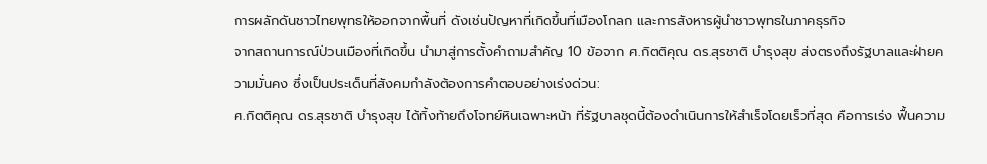การผลักดันชาวไทยพุทธให้ออกจากพื้นที่ ดังเช่นปัญหาที่เกิดขึ้นที่เมืองโกลก และการสังหารผู้นำชาวพุทธในภาคธุรกิจ
จากสถานการณ์ป่วนเมืองที่เกิดขึ้น นำมาสู่การตั้งคำถามสำคัญ 10 ข้อจาก ศ.กิตติคุณ ดร.สุรชาติ บำรุงสุข ส่งตรงถึงรัฐบาลและฝ่ายความมั่นคง ซึ่งเป็นประเด็นที่สังคมกำลังต้องการคำตอบอย่างเร่งด่วน:
ศ.กิตติคุณ ดร.สุรชาติ บำรุงสุข ได้ทิ้งท้ายถึงโจทย์หินเฉพาะหน้า ที่รัฐบาลชุดนี้ต้องดำเนินการให้สำเร็จโดยเร็วที่สุด คือการเร่ง ฟื้นความ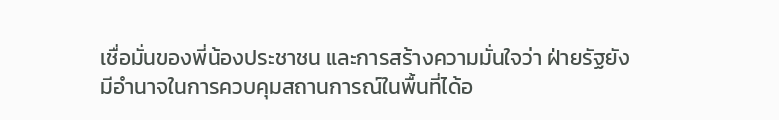เชื่อมั่นของพี่น้องประชาชน และการสร้างความมั่นใจว่า ฝ่ายรัฐยังมีอำนาจในการควบคุมสถานการณ์ในพื้นที่ได้อ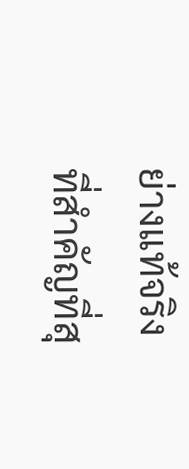ย่างแท้จริง
ที่สำคัญที่สุ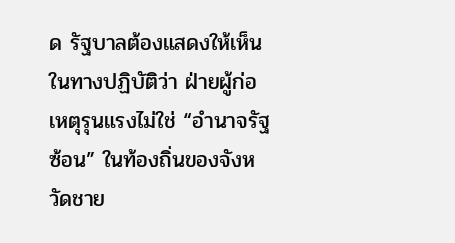ด รัฐบาลต้องแสดงให้เห็นในทางปฏิบัติว่า ฝ่ายผู้ก่อเหตุรุนแรงไม่ใช่ “อำนาจรัฐซ้อน” ในท้องถิ่นของจังหวัดชาย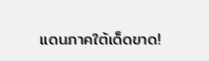แดนภาคใต้เด็ดขาด!